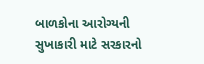બાળકોના આરોગ્યની સુખાકારી માટે સરકારનો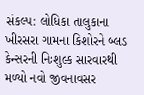સંકલ્પ: લોધિકા તાલુકાના ખીરસરા ગામના કિશોરને બ્લડ કેન્સરની નિઃશુલ્ક સારવારથી મળ્યો નવો જીવનાવસર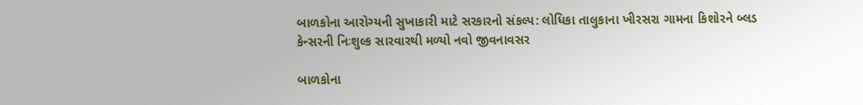બાળકોના આરોગ્યની સુખાકારી માટે સરકારનો સંકલ્પ: લોધિકા તાલુકાના ખીરસરા ગામના કિશોરને બ્લડ કેન્સરની નિઃશુલ્ક સારવારથી મળ્યો નવો જીવનાવસર

બાળકોના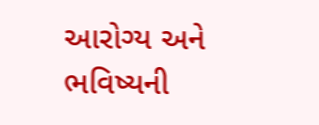આરોગ્ય અને ભવિષ્યની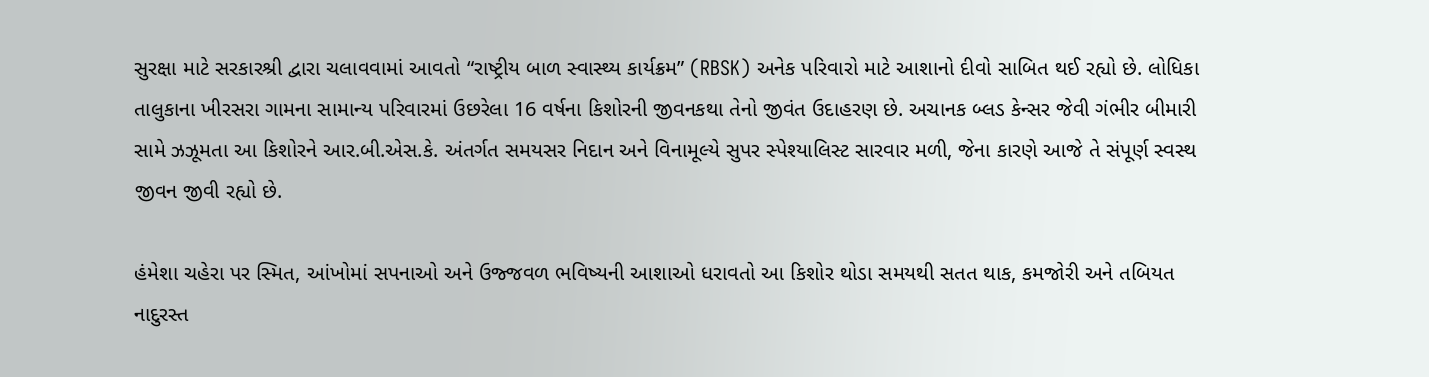સુરક્ષા માટે સરકારશ્રી દ્વારા ચલાવવામાં આવતો “રાષ્ટ્રીય બાળ સ્વાસ્થ્ય કાર્યક્રમ” (RBSK) અનેક પરિવારો માટે આશાનો દીવો સાબિત થઈ રહ્યો છે. લોધિકા તાલુકાના ખીરસરા ગામના સામાન્ય પરિવારમાં ઉછરેલા 16 વર્ષના કિશોરની જીવનકથા તેનો જીવંત ઉદાહરણ છે. અચાનક બ્લડ કેન્સર જેવી ગંભીર બીમારી સામે ઝઝૂમતા આ કિશોરને આર.બી.એસ.કે. અંતર્ગત સમયસર નિદાન અને વિનામૂલ્યે સુપર સ્પેશ્યાલિસ્ટ સારવાર મળી, જેના કારણે આજે તે સંપૂર્ણ સ્વસ્થ જીવન જીવી રહ્યો છે.

હંમેશા ચહેરા પર સ્મિત, આંખોમાં સપનાઓ અને ઉજ્જવળ ભવિષ્યની આશાઓ ધરાવતો આ કિશોર થોડા સમયથી સતત થાક, કમજોરી અને તબિયત નાદુરસ્ત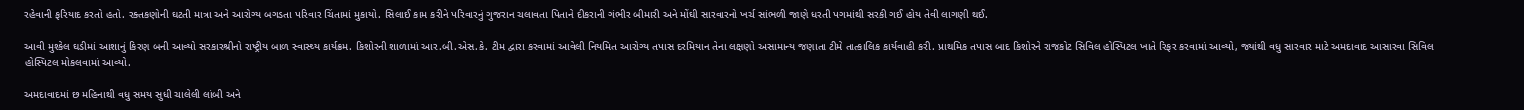રહેવાની ફરિયાદ કરતો હતો. રક્તકણોની ઘટતી માત્રા અને આરોગ્ય બગડતા પરિવાર ચિંતામાં મુકાયો. સિલાઈ કામ કરીને પરિવારનું ગુજરાન ચલાવતા પિતાને દીકરાની ગંભીર બીમારી અને મોંઘી સારવારનો ખર્ચ સાંભળી જાણે ધરતી પગમાંથી સરકી ગઈ હોય તેવી લાગણી થઈ.

આવી મુશ્કેલ ઘડીમાં આશાનું કિરણ બની આવ્યો સરકારશ્રીનો રાષ્ટ્રીય બાળ સ્વાસ્થ્ય કાર્યક્રમ. કિશોરની શાળામાં આર.બી.એસ.કે. ટીમ દ્વારા કરવામાં આવેલી નિયમિત આરોગ્ય તપાસ દરમિયાન તેના લક્ષણો અસામાન્ય જણાતા ટીમે તાત્કાલિક કાર્યવાહી કરી. પ્રાથમિક તપાસ બાદ કિશોરને રાજકોટ સિવિલ હોસ્પિટલ ખાતે રિફર કરવામાં આવ્યો, જ્યાંથી વધુ સારવાર માટે અમદાવાદ આસારવા સિવિલ હોસ્પિટલ મોકલવામાં આવ્યો.

અમદાવાદમાં છ મહિનાથી વધુ સમય સુધી ચાલેલી લાંબી અને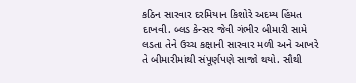કઠિન સારવાર દરમિયાન કિશોરે અદમ્ય હિંમત દાખવી. બ્લડ કેન્સર જેવી ગંભીર બીમારી સામે લડતા તેને ઉચ્ચ કક્ષાની સારવાર મળી અને આખરે તે બીમારીમાંથી સંપૂર્ણપણે સાજો થયો. સૌથી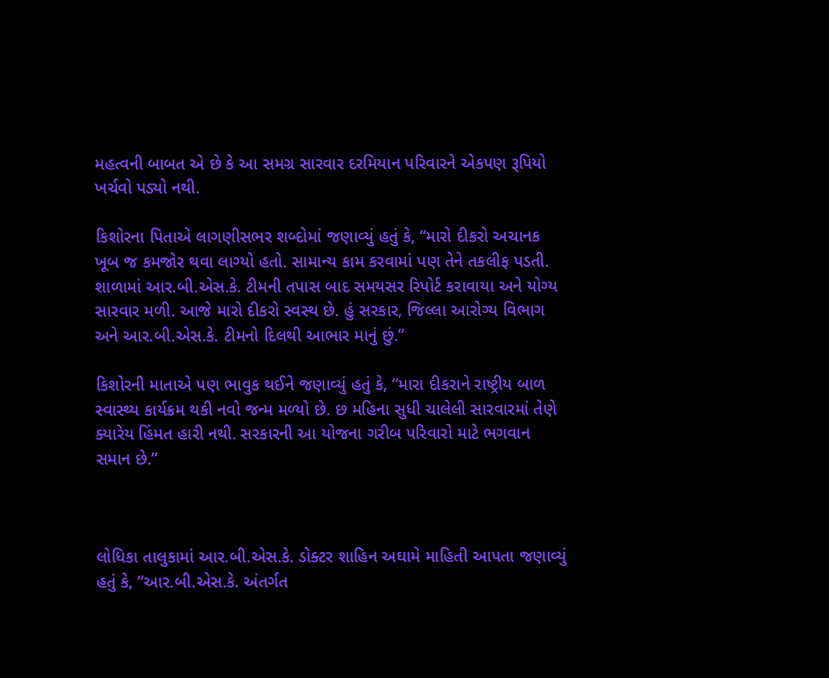મહત્વની બાબત એ છે કે આ સમગ્ર સારવાર દરમિયાન પરિવારને એકપણ રૂપિયો ખર્ચવો પડ્યો નથી.

કિશોરના પિતાએ લાગણીસભર શબ્દોમાં જણાવ્યું હતું કે, “મારો દીકરો અચાનક ખૂબ જ કમજોર થવા લાગ્યો હતો. સામાન્ય કામ કરવામાં પણ તેને તકલીફ પડતી. શાળામાં આર.બી.એસ.કે. ટીમની તપાસ બાદ સમયસર રિપોર્ટ કરાવાયા અને યોગ્ય સારવાર મળી. આજે મારો દીકરો સ્વસ્થ છે. હું સરકાર, જિલ્લા આરોગ્ય વિભાગ અને આર.બી.એસ.કે. ટીમનો દિલથી આભાર માનું છું.”

કિશોરની માતાએ પણ ભાવુક થઈને જણાવ્યું હતું કે, “મારા દીકરાને રાષ્ટ્રીય બાળ સ્વાસ્થ્ય કાર્યક્રમ થકી નવો જન્મ મળ્યો છે. છ મહિના સુધી ચાલેલી સારવારમાં તેણે ક્યારેય હિંમત હારી નથી. સરકારની આ યોજના ગરીબ પરિવારો માટે ભગવાન સમાન છે.”



લોધિકા તાલુકામાં આર.બી.એસ.કે. ડોક્ટર શાહિન અઘામે માહિતી આપતા જણાવ્યું હતું કે, “આર.બી.એસ.કે. અંતર્ગત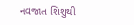નવજાત શિશુથી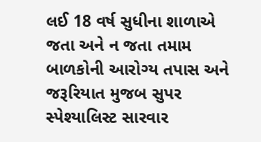લઈ 18 વર્ષ સુધીના શાળાએ જતા અને ન જતા તમામ બાળકોની આરોગ્ય તપાસ અને જરૂરિયાત મુજબ સુપર સ્પેશ્યાલિસ્ટ સારવાર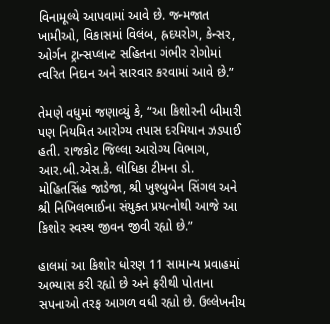વિનામૂલ્યે આપવામાં આવે છે. જન્મજાત ખામીઓ, વિકાસમાં વિલંબ, હ્રદયરોગ, કેન્સર, ઓર્ગન ટ્રાન્સપ્લાન્ટ સહિતના ગંભીર રોગોમાં ત્વરિત નિદાન અને સારવાર કરવામાં આવે છે.”

તેમણે વધુમાં જણાવ્યું કે, “આ કિશોરની બીમારી પણ નિયમિત આરોગ્ય તપાસ દરમિયાન ઝડપાઈ હતી. રાજકોટ જિલ્લા આરોગ્ય વિભાગ, આર.બી.એસ.કે. લોધિકા ટીમના ડો. મોહિતસિંહ જાડેજા, શ્રી ખુશ્બુબેન સિંગલ અને શ્રી નિખિલભાઈના સંયુક્ત પ્રયત્નોથી આજે આ કિશોર સ્વસ્થ જીવન જીવી રહ્યો છે.”

હાલમાં આ કિશોર ધોરણ 11 સામાન્ય પ્રવાહમાં અભ્યાસ કરી રહ્યો છે અને ફરીથી પોતાના સપનાઓ તરફ આગળ વધી રહ્યો છે. ઉલ્લેખનીય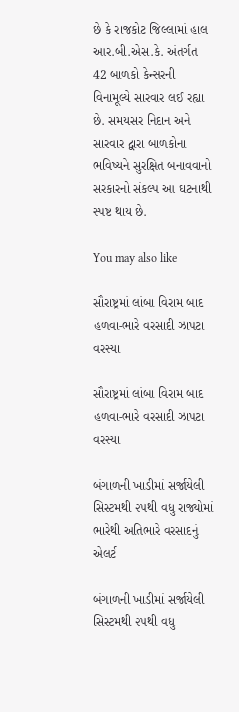છે કે રાજકોટ જિલ્લામાં હાલ આર.બી.એસ.કે. અંતર્ગત 42 બાળકો કેન્સરની વિનામૂલ્યે સારવાર લઈ રહ્યા છે. સમયસર નિદાન અને સારવાર દ્વારા બાળકોના ભવિષ્યને સુરક્ષિત બનાવવાનો સરકારનો સંકલ્પ આ ઘટનાથી સ્પષ્ટ થાય છે.

You may also like

સૌરાષ્ટ્રમાં લાંબા વિરામ બાદ હળવા-ભારે વરસાદી ઝાપટા વરસ્યા

સૌરાષ્ટ્રમાં લાંબા વિરામ બાદ હળવા-ભારે વરસાદી ઝાપટા વરસ્યા

બંગાળની ખાડીમાં સર્જાયેલી સિસ્ટમથી ૨૫થી વધુ રાજ્યોમાં ભારેથી અતિભારે વરસાદનું એલર્ટ

બંગાળની ખાડીમાં સર્જાયેલી સિસ્ટમથી ૨૫થી વધુ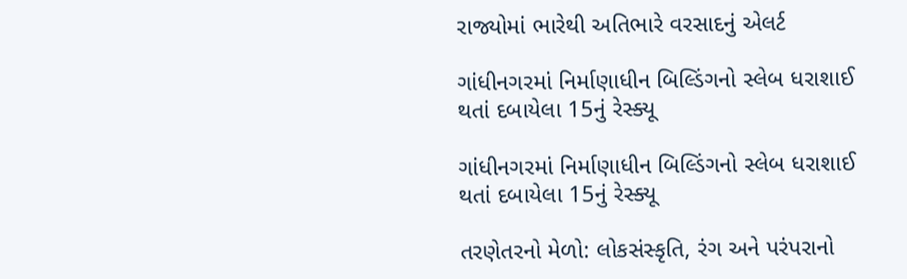રાજ્યોમાં ભારેથી અતિભારે વરસાદનું એલર્ટ

ગાંધીનગરમાં નિર્માણાધીન બિલ્ડિંગનો સ્લેબ ધરાશાઈ થતાં દબાયેલા 15નું રેસ્ક્યૂ

ગાંધીનગરમાં નિર્માણાધીન બિલ્ડિંગનો સ્લેબ ધરાશાઈ થતાં દબાયેલા 15નું રેસ્ક્યૂ

તરણેતરનો મેળો: લોકસંસ્કૃતિ, રંગ અને પરંપરાનો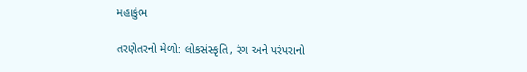મહાકુંભ

તરણેતરનો મેળો: લોકસંસ્કૃતિ, રંગ અને પરંપરાનો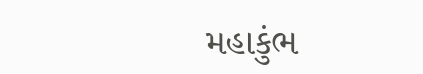મહાકુંભ